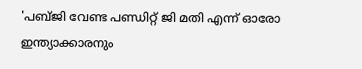'പബ്ജി വേണ്ട പണ്ഡിറ്റ് ജി മതി എന്ന് ഓരോ ഇന്ത്യാക്കാരനും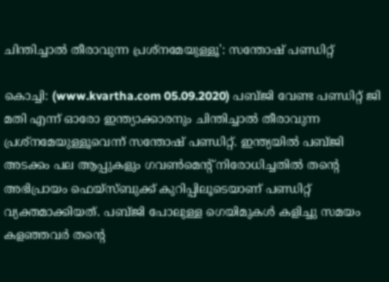ചിന്തിച്ചാല്‍ തീരാവുന്ന പ്രശ്‌നമേയുള്ളൂ': സന്തോഷ് പണ്ഡിറ്റ്

കൊച്ചി: (www.kvartha.com 05.09.2020) പബ്ജി വേണ്ട പണ്ഡിറ്റ് ജി മതി എന്ന് ഓരോ ഇന്ത്യാക്കാരനും ചിന്തിച്ചാല്‍ തീരാവുന്ന പ്രശ്‌നമേയുള്ളൂവെന്ന് സന്തോഷ് പണ്ഡിറ്റ്. ഇന്ത്യയില്‍ പബ്ജി അടക്കം പല ആപ്പുകളും ഗവണ്‍മെന്റ് നിരോധിച്ചതില്‍ തന്റെ അഭിപ്രായം ഫെയ്‌സ്ബുക്ക് കുറിപ്പിലൂടെയാണ് പണ്ഡിറ്റ് വ്യക്തമാക്കിയത്. പബ്ജി പോലുള്ള ഗെയിമുകള്‍ കളിച്ചു സമയം കളഞ്ഞവര്‍ തന്റെ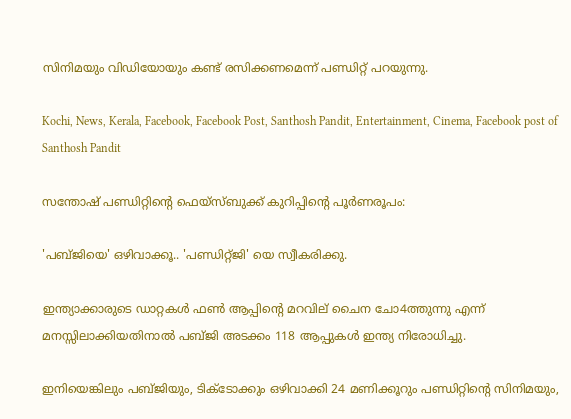സിനിമയും വിഡിയോയും കണ്ട് രസിക്കണമെന്ന് പണ്ഡിറ്റ് പറയുന്നു.

Kochi, News, Kerala, Facebook, Facebook Post, Santhosh Pandit, Entertainment, Cinema, Facebook post of Santhosh Pandit

സന്തോഷ് പണ്ഡിറ്റിന്റെ ഫെയ്‌സ്ബുക്ക് കുറിപ്പിന്റെ പൂര്‍ണരൂപം:

'പബ്ജിയെ' ഒഴിവാക്കൂ.. 'പണ്ഡിറ്റ്ജി' യെ സ്വീകരിക്കു.

ഇന്ത്യാക്കാരുടെ ഡാറ്റകള്‍ ഫണ്‍ ആപ്പിന്റെ മറവില് ചൈന ചോ4ത്തുന്നു എന്ന് മനസ്സിലാക്കിയതിനാല്‍ പബ്ജി അടക്കം 118 ആപ്പുകള്‍ ഇന്ത്യ നിരോധിച്ചു.

ഇനിയെങ്കിലും പബ്ജിയും, ടിക്ടോക്കും ഒഴിവാക്കി 24 മണിക്കൂറും പണ്ഡിറ്റിന്റെ സിനിമയും,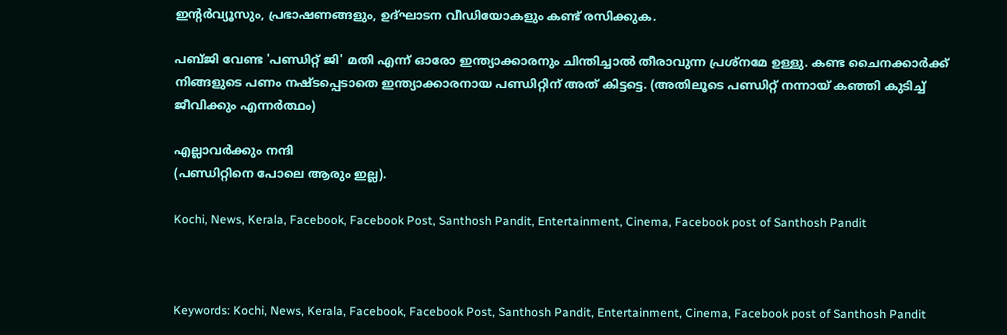ഇന്റര്‍വ്യൂസും, പ്രഭാഷണങ്ങളും, ഉദ്ഘാടന വീഡിയോകളും കണ്ട് രസിക്കുക.

പബ്ജി വേണ്ട 'പണ്ഡിറ്റ് ജി' മതി എന്ന് ഓരോ ഇന്ത്യാക്കാരനും ചിന്തിച്ചാല്‍ തീരാവുന്ന പ്രശ്‌നമേ ഉള്ളു. കണ്ട ചൈനക്കാര്‍ക്ക് നിങ്ങളുടെ പണം നഷ്ടപ്പെടാതെ ഇന്ത്യാക്കാരനായ പണ്ഡിറ്റിന് അത് കിട്ടട്ടെ. (അതിലൂടെ പണ്ഡിറ്റ് നന്നായ് കഞ്ഞി കുടിച്ച് ജീവിക്കും എന്നര്‍ത്ഥം)

എല്ലാവര്‍ക്കും നന്ദി
(പണ്ഡിറ്റിനെ പോലെ ആരും ഇല്ല).

Kochi, News, Kerala, Facebook, Facebook Post, Santhosh Pandit, Entertainment, Cinema, Facebook post of Santhosh Pandit



Keywords: Kochi, News, Kerala, Facebook, Facebook Post, Santhosh Pandit, Entertainment, Cinema, Facebook post of Santhosh Pandit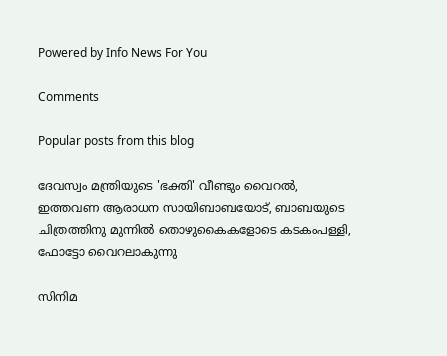Powered by Info News For You

Comments

Popular posts from this blog

ദേവസ്വം മന്ത്രിയുടെ 'ഭക്തി' വീണ്ടും വൈറല്‍, ഇത്തവണ ആരാധന സായിബാബയോട്, ബാബയുടെ ചിത്രത്തിനു മുന്നില്‍ തൊഴുകൈകളോടെ കടകംപള്ളി, ഫോട്ടോ വൈറലാകുന്നു

സിനിമ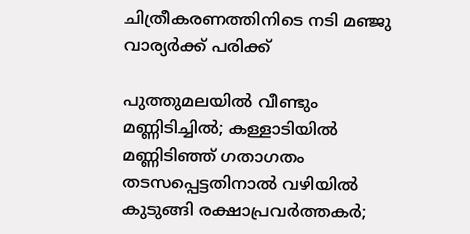ചിത്രീകരണത്തിനിടെ നടി മഞ്ജു വാര്യര്‍ക്ക് പരിക്ക്

പുത്തുമലയില്‍ വീണ്ടും മണ്ണിടിച്ചില്‍; കള്ളാടിയില്‍ മണ്ണിടിഞ്ഞ് ഗതാഗതം തടസപ്പെട്ടതിനാല്‍ വഴിയില്‍ കുടുങ്ങി രക്ഷാപ്രവര്‍ത്തകര്‍;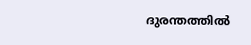ദുരന്തത്തില്‍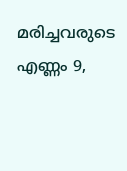മരിച്ചവരുടെ എണ്ണം 9,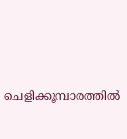ചെളിക്കൂമ്പാരത്തില്‍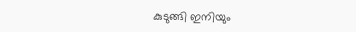കുടുങ്ങി ഇനിയും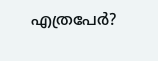എത്രപേര്‍?